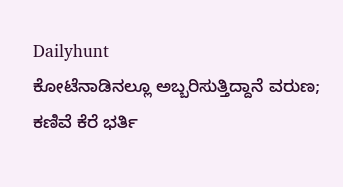Dailyhunt
ಕೋಟೆನಾಡಿನಲ್ಲೂ ಅಬ್ಬರಿಸುತ್ತಿದ್ದಾನೆ ವರುಣ; ಕಣಿವೆ ಕೆರೆ ಭರ್ತಿ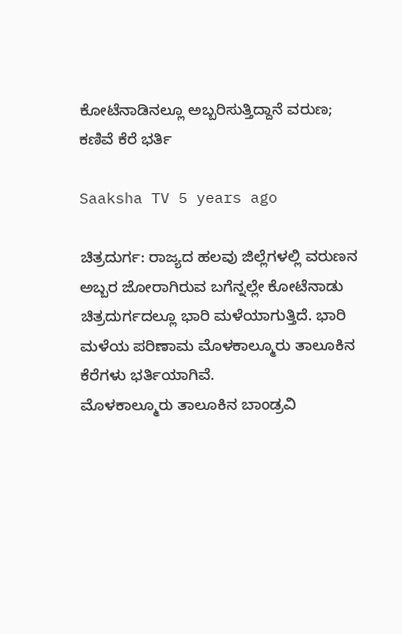ಕೋಟೆನಾಡಿನಲ್ಲೂ ಅಬ್ಬರಿಸುತ್ತಿದ್ದಾನೆ ವರುಣ; ಕಣಿವೆ ಕೆರೆ ಭರ್ತಿ

Saaksha TV 5 years ago

ಚಿತ್ರದುರ್ಗ: ರಾಜ್ಯದ ಹಲವು ಜಿಲ್ಲೆಗಳಲ್ಲಿ ವರುಣನ ಅಬ್ಬರ ಜೋರಾಗಿರುವ ಬಗೆನ್ನಲ್ಲೇ ಕೋಟೆನಾಡು ಚಿತ್ರದುರ್ಗದಲ್ಲೂ ಭಾರಿ ಮಳೆಯಾಗುತ್ತಿದೆ. ಭಾರಿ ಮಳೆಯ ಪರಿಣಾಮ ಮೊಳಕಾಲ್ಮೂರು ತಾಲೂಕಿನ ಕೆರೆಗಳು ಭರ್ತಿಯಾಗಿವೆ.
ಮೊಳಕಾಲ್ಮೂರು ತಾಲೂಕಿನ ಬಾಂಡ್ರವಿ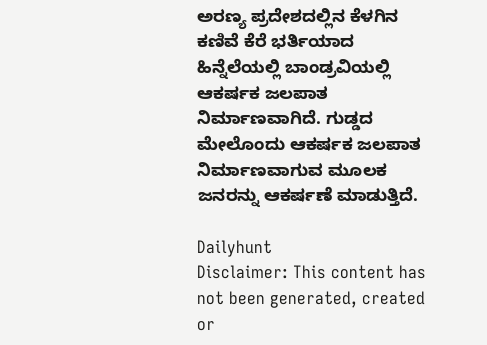ಅರಣ್ಯ ಪ್ರದೇಶದಲ್ಲಿನ ಕೆಳಗಿನ ಕಣಿವೆ ಕೆರೆ ಭರ್ತಿಯಾದ ಹಿನ್ನೆಲೆಯಲ್ಲಿ ಬಾಂಡ್ರವಿಯಲ್ಲಿ ಆಕರ್ಷಕ ಜಲಪಾತ ನಿರ್ಮಾಣವಾಗಿದೆ. ಗುಡ್ಡದ ಮೇಲೊಂದು ಆಕರ್ಷಕ ಜಲಪಾತ ನಿರ್ಮಾಣವಾಗುವ ಮೂಲಕ ಜನರನ್ನು ಆಕರ್ಷಣೆ ಮಾಡುತ್ತಿದೆ.

Dailyhunt
Disclaimer: This content has not been generated, created or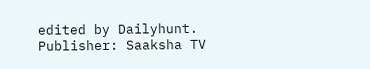edited by Dailyhunt. Publisher: Saaksha TV